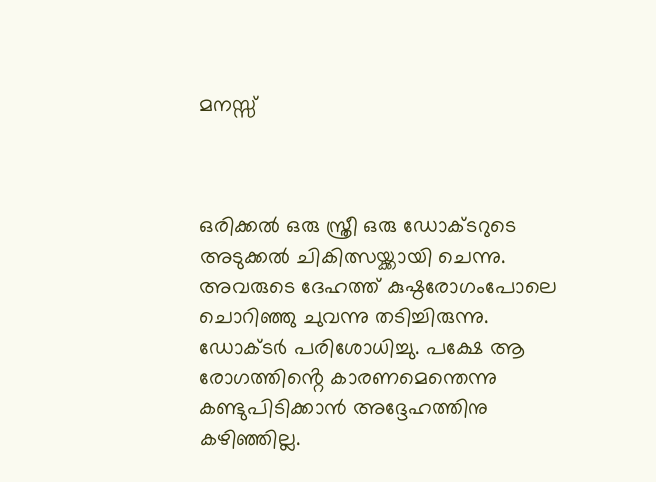മനസ്സ്



ഒരിക്കൽ ഒരു സ്ത്രീ ഒരു ഡോക്ടറുടെ അടുക്കൽ ചികിത്സയ്ക്കായി ചെന്നു. അവരുടെ ദേഹത്ത് കുഷ്ഠരോഗംപോലെ ചൊറിഞ്ഞു ചുവന്നു തടിച്ചിരുന്നു. ഡോക്ടർ പരിശോധിച്ചു. പക്ഷേ ആ  രോഗത്തിൻ്റെ കാരണമെന്തെന്നു കണ്ടുപിടിക്കാൻ അദ്ദേഹത്തിനു കഴിഞ്ഞില്ല.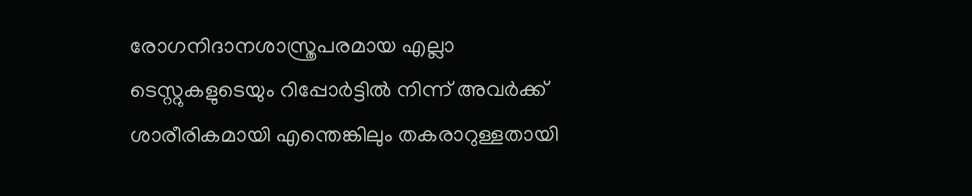രോഗനിദാനശാസ്ത്രപരമായ എല്ലാ ടെസ്റ്റുകളുടെയും റിപ്പോർട്ടിൽ നിന്ന് അവർക്ക് ശാരീരികമായി എന്തെങ്കിലും തകരാറുള്ളതായി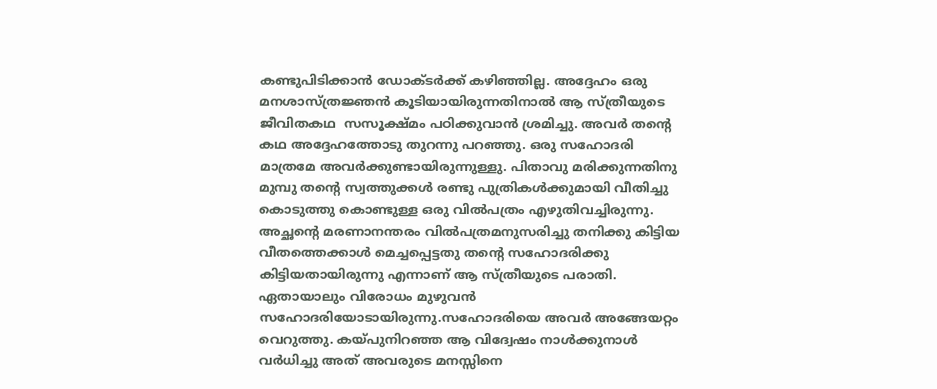കണ്ടുപിടിക്കാൻ ഡോക്ടർക്ക് കഴിഞ്ഞില്ല. അദ്ദേഹം ഒരു മനശാസ്ത്രജ്ഞൻ കൂടിയായിരുന്നതിനാൽ ആ സ്ത്രീയുടെ ജീവിതകഥ  സസൂക്ഷ്മം പഠിക്കുവാൻ ശ്രമിച്ചു. അവർ തൻ്റെ കഥ അദ്ദേഹത്തോടു തുറന്നു പറഞ്ഞു. ഒരു സഹോദരി മാത്രമേ അവർക്കുണ്ടായിരുന്നുള്ളു. പിതാവു മരിക്കുന്നതിനു മുമ്പു തൻ്റെ സ്വത്തുക്കൾ രണ്ടു പുത്രികൾക്കുമായി വീതിച്ചു കൊടുത്തു കൊണ്ടുള്ള ഒരു വിൽപത്രം എഴുതിവച്ചിരുന്നു. അച്ഛൻ്റെ മരണാനന്തരം വിൽപത്രമനുസരിച്ചു തനിക്കു കിട്ടിയ വീതത്തെക്കാൾ മെച്ചപ്പെട്ടതു തൻ്റെ സഹോദരിക്കു കിട്ടിയതായിരുന്നു എന്നാണ് ആ സ്ത്രീയുടെ പരാതി. ഏതായാലും വിരോധം മുഴുവൻ സഹോദരിയോടായിരുന്നു.സഹോദരിയെ അവർ അങ്ങേയറ്റം വെറുത്തു. കയ്പുനിറഞ്ഞ ആ വിദ്വേഷം നാൾക്കുനാൾ വർധിച്ചു അത് അവരുടെ മനസ്സിനെ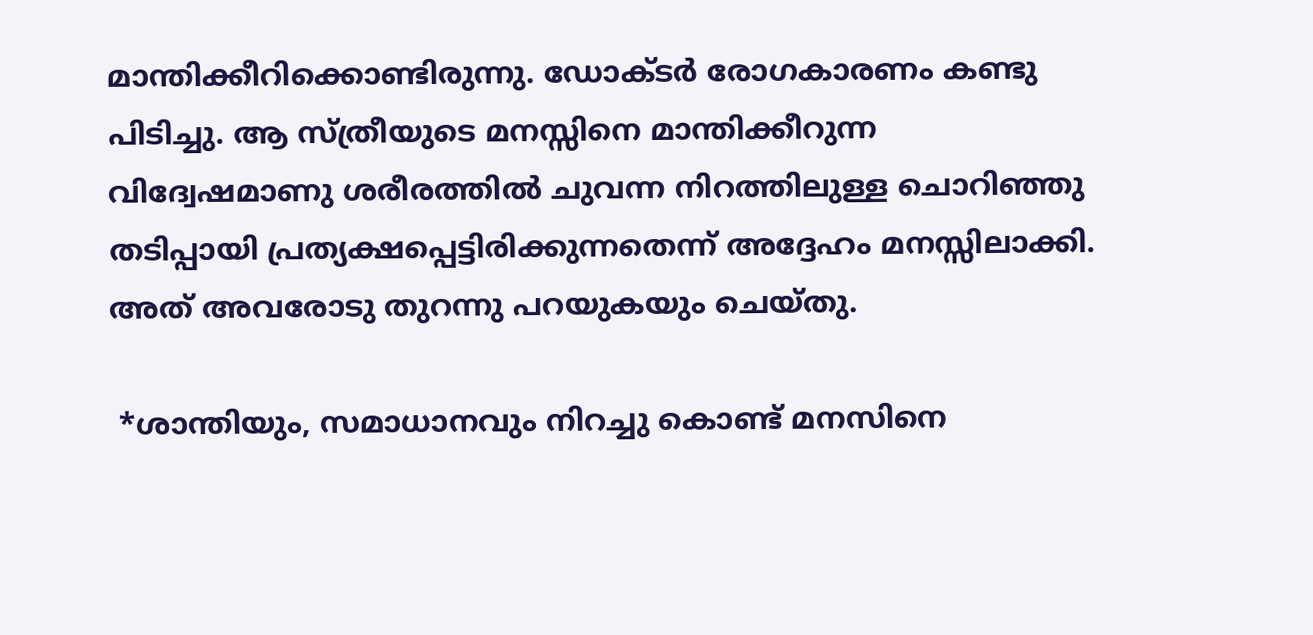മാന്തിക്കീറിക്കൊണ്ടിരുന്നു. ഡോക്ടർ രോഗകാരണം കണ്ടു പിടിച്ചു. ആ സ്ത്രീയുടെ മനസ്സിനെ മാന്തിക്കീറുന്ന വിദ്വേഷമാണു ശരീരത്തിൽ ചുവന്ന നിറത്തിലുള്ള ചൊറിഞ്ഞു തടിപ്പായി പ്രത്യക്ഷപ്പെട്ടിരിക്കുന്നതെന്ന് അദ്ദേഹം മനസ്സിലാക്കി. അത് അവരോടു തുറന്നു പറയുകയും ചെയ്തു.

 *ശാന്തിയും, സമാധാനവും നിറച്ചു കൊണ്ട് മനസിനെ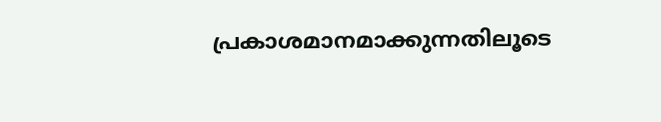പ്രകാശമാനമാക്കുന്നതിലൂടെ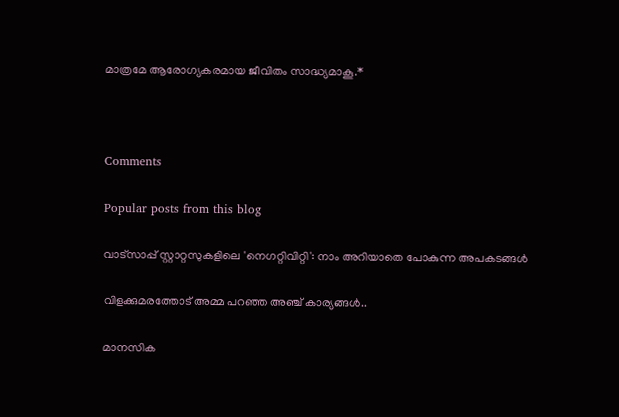മാത്രമേ ആരോഗ്യകരമായ ജീവിതം സാദ്ധ്യമാകൂ.*



Comments

Popular posts from this blog

വാട്സാപ്പ് സ്റ്റാറ്റസുകളിലെ 'നെഗറ്റിവിറ്റി': നാം അറിയാതെ പോകുന്ന അപകടങ്ങൾ

വിളക്കുമരത്തോട് അമ്മ പറഞ്ഞ അഞ്ച് കാര്യങ്ങൾ..

മാനസിക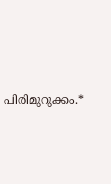പിരിമുറുക്കം.*